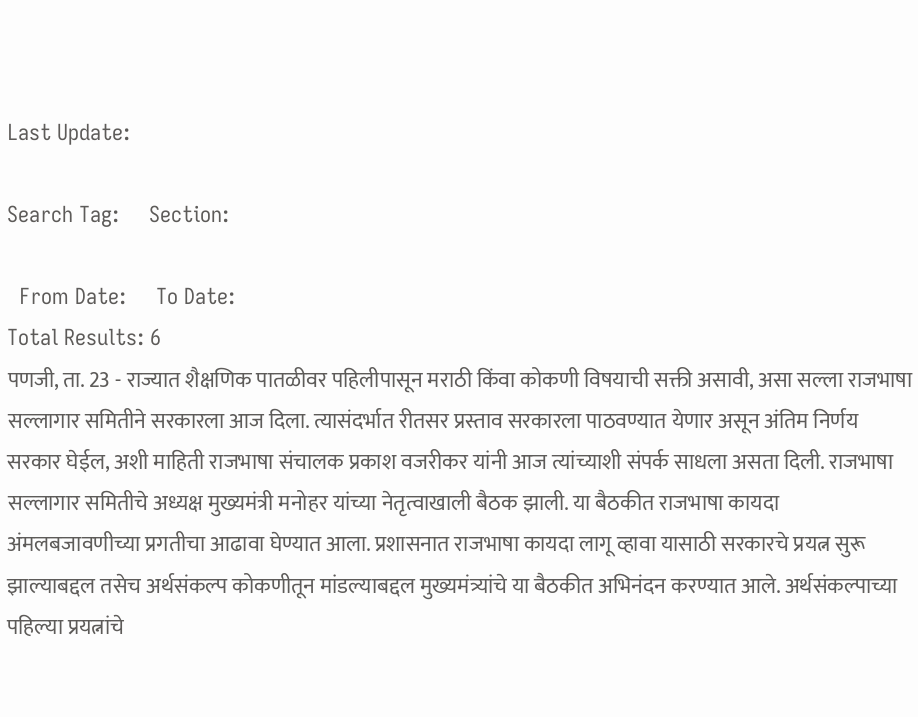Last Update:

Search Tag:     Section:

  From Date:     To Date:
Total Results: 6
पणजी, ता. 23 - राज्यात शैक्षणिक पातळीवर पहिलीपासून मराठी किंवा कोकणी विषयाची सक्ती असावी, असा सल्ला राजभाषा सल्लागार समितीने सरकारला आज दिला. त्यासंदर्भात रीतसर प्रस्ताव सरकारला पाठवण्यात येणार असून अंतिम निर्णय सरकार घेईल, अशी माहिती राजभाषा संचालक प्रकाश वजरीकर यांनी आज त्यांच्याशी संपर्क साधला असता दिली. राजभाषा सल्लागार समितीचे अध्यक्ष मुख्यमंत्री मनोहर यांच्या नेतृत्वाखाली बैठक झाली. या बैठकीत राजभाषा कायदा अंमलबजावणीच्या प्रगतीचा आढावा घेण्यात आला. प्रशासनात राजभाषा कायदा लागू व्हावा यासाठी सरकारचे प्रयत्न सुरू झाल्याबद्दल तसेच अर्थसंकल्प कोकणीतून मांडल्याबद्दल मुख्यमंत्र्यांचे या बैठकीत अभिनंदन करण्यात आले. अर्थसंकल्पाच्या पहिल्या प्रयत्नांचे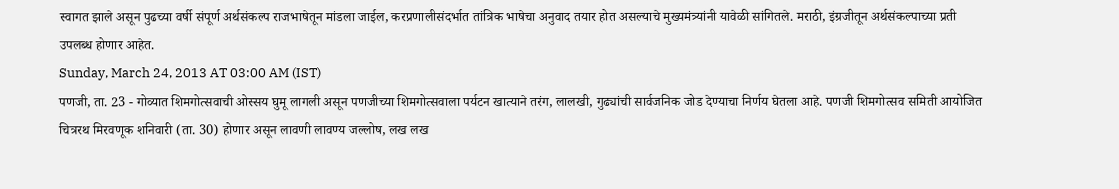स्वागत झाले असून पुढच्या वर्षी संपूर्ण अर्थसंकल्प राजभाषेतून मांडला जाईल, करप्रणालीसंदर्भात तांत्रिक भाषेचा अनुवाद तयार होत असल्याचे मुख्यमंत्र्यांनी यावेळी सांगितले. मराठी, इंग्रजीतून अर्थसंकल्पाच्या प्रती उपलब्ध होणार आहेत.
Sunday, March 24, 2013 AT 03:00 AM (IST)
पणजी, ता. 23 - गोव्यात शिमगोत्सवाची ओस्सय घुमू लागली असून पणजीच्या शिमगोत्सवाला पर्यटन खात्याने तरंग, लालखी, गुढ्यांची सार्वजनिक जोड देण्याचा निर्णय घेतला आहे. पणजी शिमगोत्सव समिती आयोजित चित्ररथ मिरवणूक शनिवारी (ता. 30) होणार असून लावणी लावण्य जल्लोष, लख लख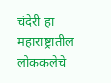चंदेरी हा महाराष्ट्रातील लोककलेचे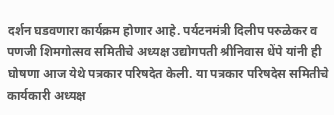दर्शन घडवणारा कार्यक्रम होणार आहे. पर्यटनमंत्री दिलीप परुळेकर व पणजी शिमगोत्सव समितीचे अध्यक्ष उद्योगपती श्रीनिवास धेंपे यांनी ही घोषणा आज येथे पत्रकार परिषदेत केली. या पत्रकार परिषदेस समितीचे कार्यकारी अध्यक्ष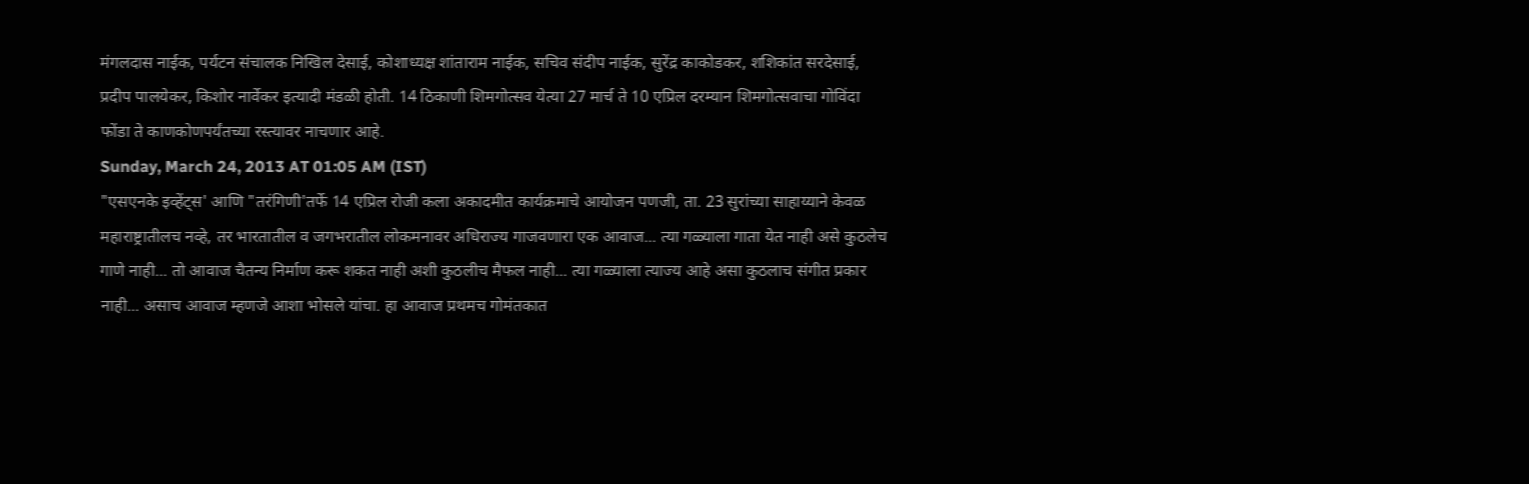मंगलदास नाईक, पर्यटन संचालक निखिल देसाई, कोशाध्यक्ष शांताराम नाईक, सचिव संदीप नाईक, सुरेंद्र काकोडकर, शशिकांत सरदेसाई, प्रदीप पालयेकर, किशोर नार्वेकर इत्यादी मंडळी होती. 14 ठिकाणी शिमगोत्सव येत्या 27 मार्च ते 10 एप्रिल दरम्यान शिमगोत्सवाचा गोविंदा फोंडा ते काणकोणपर्यंतच्या रस्त्यावर नाचणार आहे.
Sunday, March 24, 2013 AT 01:05 AM (IST)
"एसएनके इव्हेंट्‌स' आणि "तरंगिणी'तर्फे 14 एप्रिल रोजी कला अकादमीत कार्यक्रमाचे आयोजन पणजी, ता. 23 सुरांच्या साहाय्याने केवळ महाराष्ट्रातीलच नव्हे, तर भारतातील व जगभरातील लोकमनावर अधिराज्य गाजवणारा एक आवाज... त्या गळ्याला गाता येत नाही असे कुठलेच गाणे नाही... तो आवाज चैतन्य निर्माण करू शकत नाही अशी कुठलीच मैफल नाही... त्या गळ्याला त्याज्य आहे असा कुठलाच संगीत प्रकार नाही... असाच आवाज म्हणजे आशा भोसले यांचा. हा आवाज प्रथमच गोमंतकात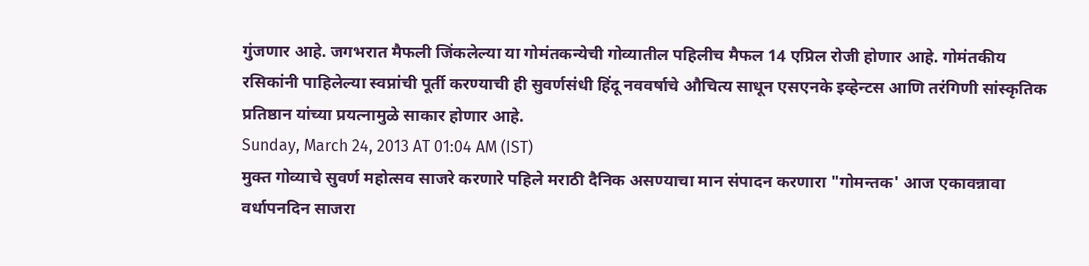गुंजणार आहे. जगभरात मैफली जिंकलेल्या या गोमंतकन्येची गोव्यातील पहिलीच मैफल 14 एप्रिल रोजी होणार आहे. गोमंतकीय रसिकांनी पाहिलेल्या स्वप्नांची पूर्ती करण्याची ही सुवर्णसंधी हिंदू नववर्षाचे औचित्य साधून एसएनके इव्हेन्टस आणि तरंगिणी सांस्कृतिक प्रतिष्ठान यांच्या प्रयत्नामुळे साकार होणार आहे.
Sunday, March 24, 2013 AT 01:04 AM (IST)
मुक्त गोव्याचे सुवर्ण महोत्सव साजरे करणारे पहिले मराठी दैनिक असण्याचा मान संपादन करणारा "गोमन्तक' आज एकावन्नावा वर्धापनदिन साजरा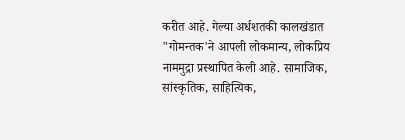करीत आहे. गेल्या अर्धशतकी कालखंडात "गोमन्तक'ने आपली लोकमान्य, लोकप्रिय नाममुद्रा प्रस्थापित केली आहे. सामाजिक, सांस्कृतिक, साहित्यिक,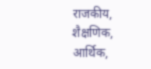राजकीय, शैक्षणिक, आर्थिक,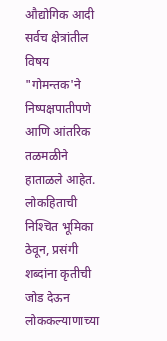औद्योगिक आदी सर्वच क्षेत्रांतील विषय "गोमन्तक'ने निष्पक्षपातीपणे आणि आंतरिक तळमळीने हाताळले आहेत. लोकहिताची निश्‍चित भूमिका ठेवून, प्रसंगी शब्दांना कृतीची जोड देऊन लोककल्याणाच्या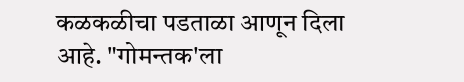कळकळीचा पडताळा आणून दिला आहे. "गोमन्तक'ला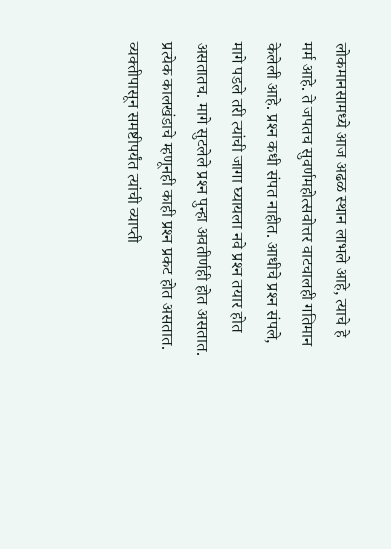लोकमानसामध्ये आज अढळ स्थान लाभले आहे, त्याचे हे मर्म आहे. ते जपतच सुवर्णमहोत्सवोत्तर वाटचालही गतिमान केलेली आहे. प्रश्‍न कधी संपत नाहीत. आधीचे प्रश्‍न संपले, मागे पडले तरी त्यांची जागा घ्यायला नवे प्रश्‍न तयार होत असतातच. मागे सुटलेले प्रश्‍न पुन्हा अवतीर्णही होत असतात. प्रत्येक कालखंडाचे म्हणूनही काही प्रश्‍न प्रकट होत असतात. व्यक्तीपासून समष्टीपर्यंत त्यांची व्याप्ती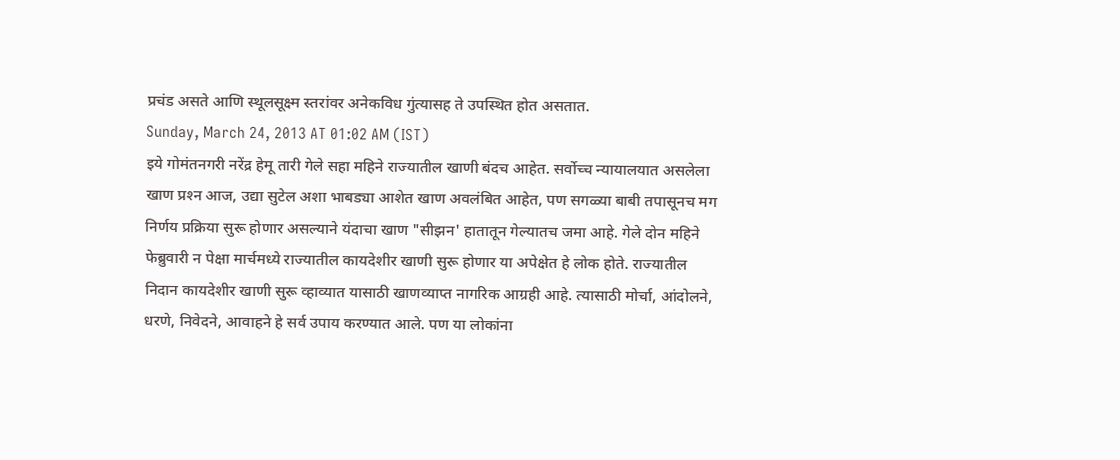प्रचंड असते आणि स्थूलसूक्ष्म स्तरांवर अनेकविध गुंत्यासह ते उपस्थित होत असतात.
Sunday, March 24, 2013 AT 01:02 AM (IST)
इये गोमंतनगरी नरेंद्र हेमू तारी गेले सहा महिने राज्यातील खाणी बंदच आहेत. सर्वोच्च न्यायालयात असलेला खाण प्रश्‍न आज, उद्या सुटेल अशा भाबड्या आशेत खाण अवलंबित आहेत, पण सगळ्या बाबी तपासूनच मग निर्णय प्रक्रिया सुरू होणार असल्याने यंदाचा खाण "सीझन' हातातून गेल्यातच जमा आहे. गेले दोन महिने फेब्रुवारी न पेक्षा मार्चमध्ये राज्यातील कायदेशीर खाणी सुरू होणार या अपेक्षेत हे लोक होते. राज्यातील निदान कायदेशीर खाणी सुरू व्हाव्यात यासाठी खाणव्याप्त नागरिक आग्रही आहे. त्यासाठी मोर्चा, आंदोलने, धरणे, निवेदने, आवाहने हे सर्व उपाय करण्यात आले. पण या लोकांना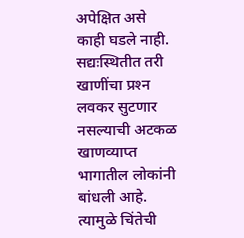अपेक्षित असे काही घडले नाही. सद्यःस्थितीत तरी खाणींचा प्रश्‍न लवकर सुटणार नसल्याची अटकळ खाणव्याप्त भागातील लोकांनी बांधली आहे. त्यामुळे चिंतेची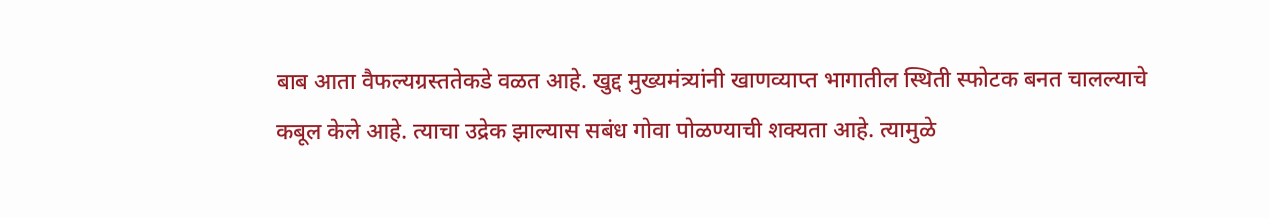बाब आता वैफल्यग्रस्ततेकडे वळत आहे. खुद्द मुख्यमंत्र्यांनी खाणव्याप्त भागातील स्थिती स्फोटक बनत चालल्याचे कबूल केले आहे. त्याचा उद्रेक झाल्यास सबंध गोवा पोळण्याची शक्‍यता आहे. त्यामुळे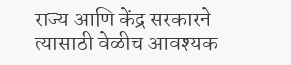राज्य आणि केंद्र सरकारने त्यासाठी वेळीच आवश्‍यक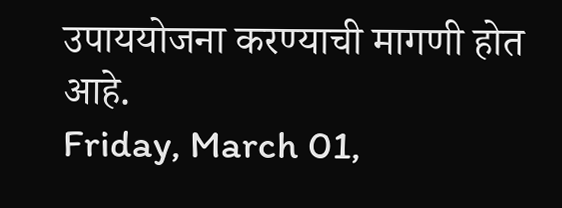उपाययोजना करण्याची मागणी होत आहे.
Friday, March 01,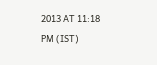2013 AT 11:18 PM (IST)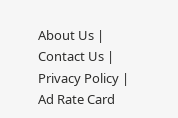About Us | Contact Us | Privacy Policy | Ad Rate Card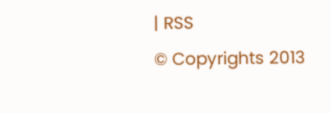| RSS
© Copyrights 2013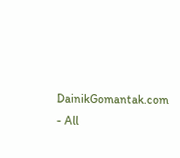DainikGomantak.com - All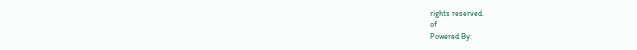rights reserved.
of
Powered By: